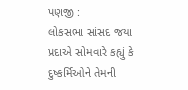પણજી :
લોકસભા સાંસદ જયા પ્રદાએ સોમવારે કહ્યું કે દુષ્કર્મિઓને તેમની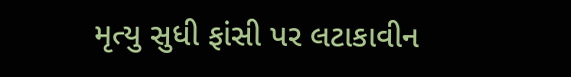મૃત્યુ સુધી ફાંસી પર લટાકાવીન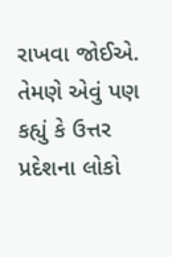રાખવા જોઈએ. તેમણે એવું પણ કહ્યું કે ઉત્તર પ્રદેશના લોકો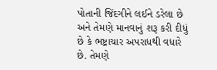પોતાની જિંદગીને લઈને ડરેલા છે અને તેમણે માનવાનું શરૂ કરી દીધું છે કે ભષ્ટ્રાચાર અપરાધથી વધારે છે. તેમણે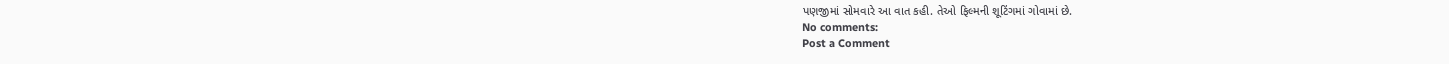પણજીમાં સોમવારે આ વાત કહી. તેઓ ફિલ્મની શૂટિંગમાં ગોવામાં છે.
No comments:
Post a Comment